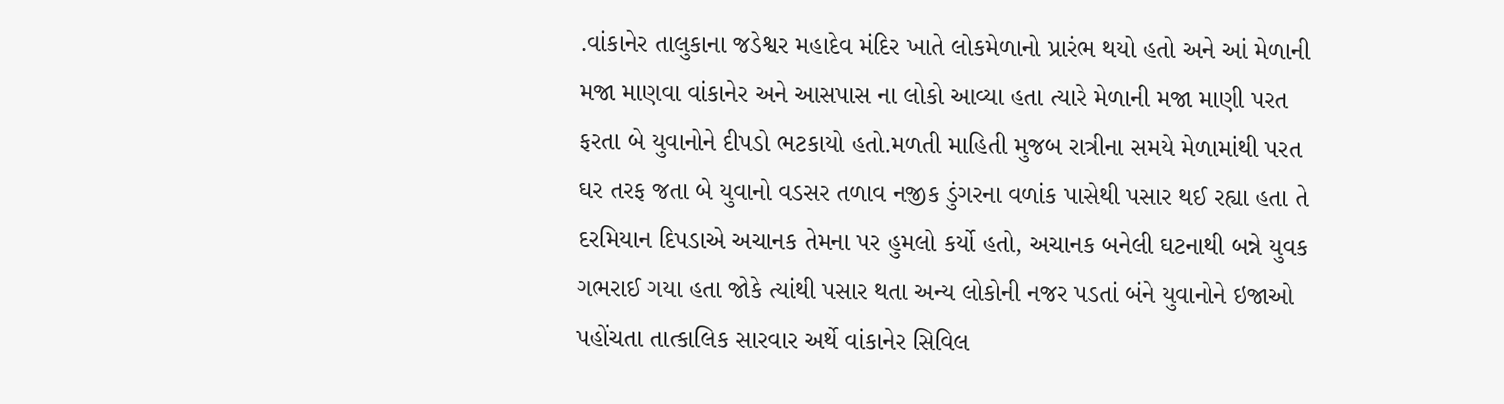.વાંકાનેર તાલુકાના જડેશ્વર મહાદેવ મંદિર ખાતે લોકમેળાનો પ્રારંભ થયો હતો અને આં મેળાની મજા માણવા વાંકાનેર અને આસપાસ ના લોકો આવ્યા હતા ત્યારે મેળાની મજા માણી પરત ફરતા બે યુવાનોને દીપડો ભટકાયો હતો.મળતી માહિતી મુજબ રાત્રીના સમયે મેળામાંથી પરત ઘર તરફ જતા બે યુવાનો વડસર તળાવ નજીક ડુંગરના વળાંક પાસેથી પસાર થઈ રહ્યા હતા તે દરમિયાન દિપડાએ અચાનક તેમના પર હુમલો કર્યો હતો, અચાનક બનેલી ઘટનાથી બન્ને યુવક ગભરાઈ ગયા હતા જોકે ત્યાંથી પસાર થતા અન્ય લોકોની નજર પડતાં બંને યુવાનોને ઇજાઓ પહોંચતા તાત્કાલિક સારવાર અર્થે વાંકાનેર સિવિલ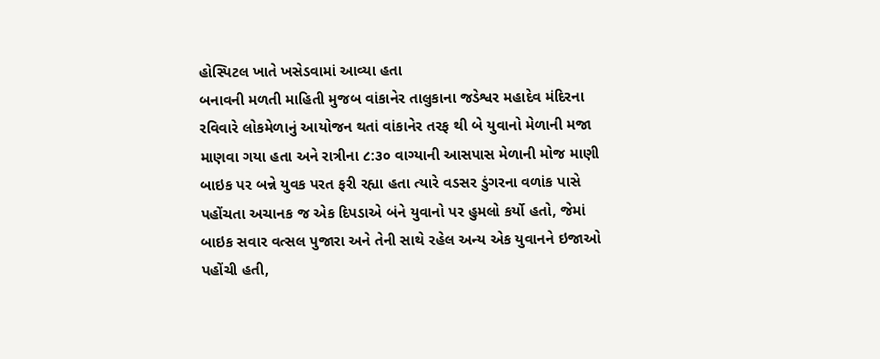હોસ્પિટલ ખાતે ખસેડવામાં આવ્યા હતા
બનાવની મળતી માહિતી મુજબ વાંકાનેર તાલુકાના જડેશ્વર મહાદેવ મંદિરના રવિવારે લોકમેળાનું આયોજન થતાં વાંકાનેર તરફ થી બે યુવાનો મેળાની મજા માણવા ગયા હતા અને રાત્રીના ૮:૩૦ વાગ્યાની આસપાસ મેળાની મોજ માણી બાઇક પર બન્ને યુવક પરત ફરી રહ્યા હતા ત્યારે વડસર ડુંગરના વળાંક પાસે પહોંચતા અચાનક જ એક દિપડાએ બંને યુવાનો પર હુમલો કર્યો હતો, જેમાં બાઇક સવાર વત્સલ પુજારા અને તેની સાથે રહેલ અન્ય એક યુવાનને ઇજાઓ પહોંચી હતી,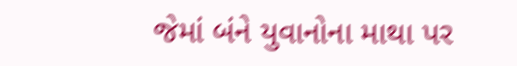જેમાં બંને યુવાનોના માથા પર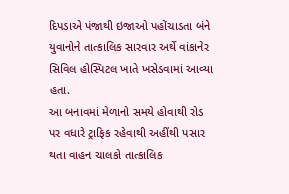દિપડાએ પંજાથી ઇજાઓ પહોંચાડતા બંને યુવાનોને તાત્કાલિક સારવાર અર્થે વાંકાનેર સિવિલ હોસ્પિટલ ખાતે ખસેડવામાં આવ્યા હતા.
આ બનાવમાં મેળાનો સમયે હોવાથી રોડ પર વધારે ટ્રાફિક રહેવાથી અહીંથી પસાર થતા વાહન ચાલકો તાત્કાલિક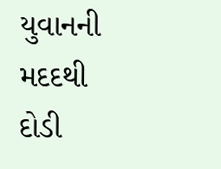યુવાનની મદદથી દોડી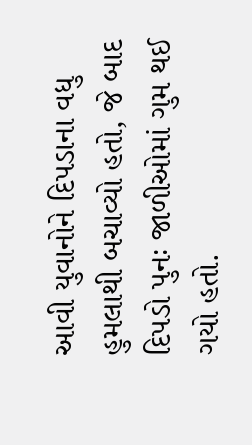આવી યુવાનોને દિપડાના વધુ હુમલાથી બચાવ્યો હતો, જે બાદ દિપડો પુનઃ જાળીઓમાં ગુમ થઈ ગયો હતો.